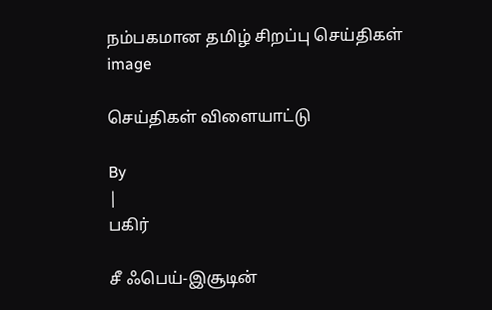நம்பகமான தமிழ் சிறப்பு செய்திகள்
image

செய்திகள் விளையாட்டு

By
|
பகிர்

சீ ஃபெய்-இசூடின்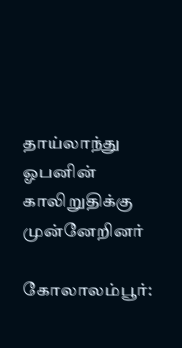தாய்லாந்து ஓபனின் காலிறுதிக்கு முன்னேறினர்

கோலாலம்பூர்: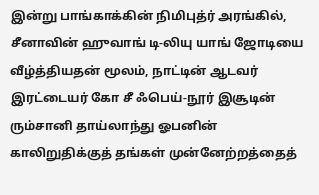இன்று பாங்காக்கின் நிமிபுத்ர் அரங்கில், சீனாவின் ஹுவாங் டி-லியு யாங் ஜோடியை வீழ்த்தியதன் மூலம், நாட்டின் ஆடவர் இரட்டையர் கோ சீ ஃபெய்-நூர் இசூடின் ரும்சானி தாய்லாந்து ஓபனின் காலிறுதிக்குத் தங்கள் முன்னேற்றத்தைத்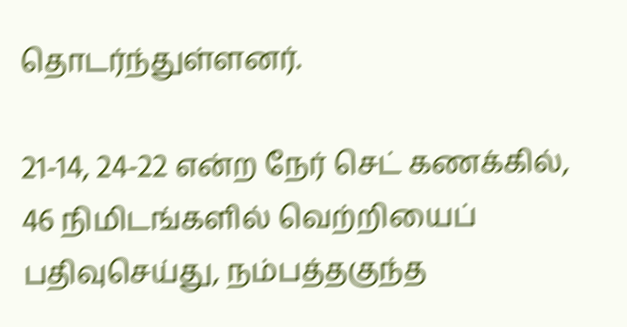தொடர்ந்துள்ளனர்.

21-14, 24-22 என்ற நேர் செட் கணக்கில், 46 நிமிடங்களில் வெற்றியைப் பதிவுசெய்து, நம்பத்தகுந்த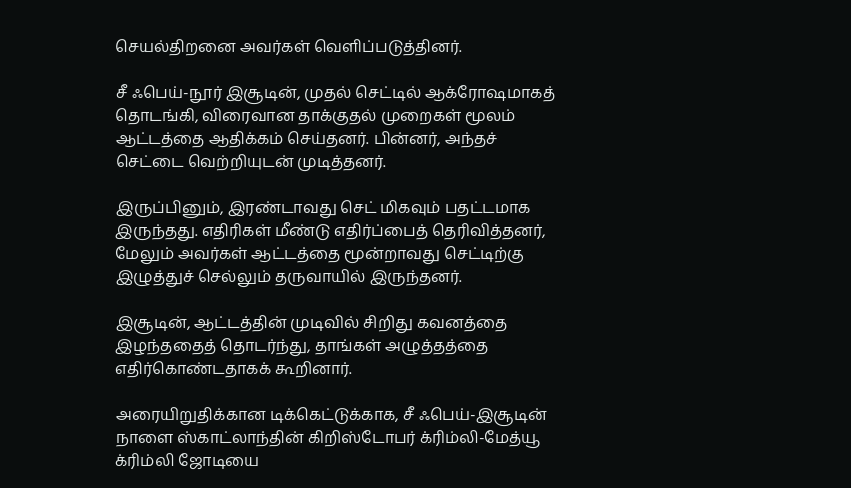செயல்திறனை அவர்கள் வெளிப்படுத்தினர்.

சீ ஃபெய்-நூர் இசூடின், முதல் செட்டில் ஆக்ரோஷமாகத் தொடங்கி, விரைவான தாக்குதல் முறைகள் மூலம் ஆட்டத்தை ஆதிக்கம் செய்தனர். பின்னர், அந்தச் செட்டை வெற்றியுடன் முடித்தனர்.

இருப்பினும், இரண்டாவது செட் மிகவும் பதட்டமாக இருந்தது. எதிரிகள் மீண்டு எதிர்ப்பைத் தெரிவித்தனர், மேலும் அவர்கள் ஆட்டத்தை மூன்றாவது செட்டிற்கு இழுத்துச் செல்லும் தருவாயில் இருந்தனர்.

இசூடின், ஆட்டத்தின் முடிவில் சிறிது கவனத்தை இழந்ததைத் தொடர்ந்து, தாங்கள் அழுத்தத்தை எதிர்கொண்டதாகக் கூறினார்.

அரையிறுதிக்கான டிக்கெட்டுக்காக, சீ ஃபெய்-இசூடின் நாளை ஸ்காட்லாந்தின் கிறிஸ்டோபர் க்ரிம்லி-மேத்யூ க்ரிம்லி ஜோடியை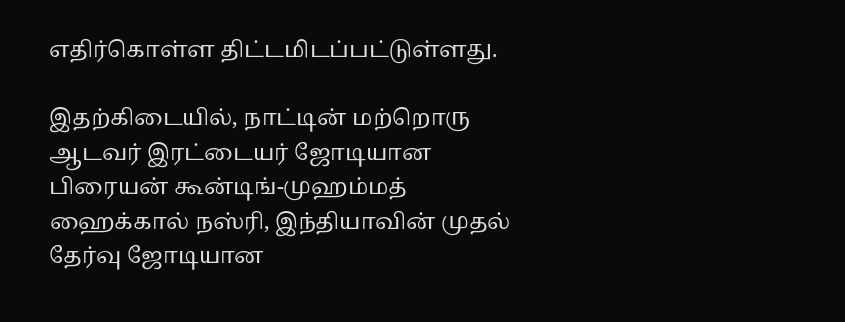எதிர்கொள்ள திட்டமிடப்பட்டுள்ளது.

இதற்கிடையில், நாட்டின் மற்றொரு ஆடவர் இரட்டையர் ஜோடியான பிரையன் கூன்டிங்-முஹம்மத் ஹைக்கால் நஸ்ரி, இந்தியாவின் முதல் தேர்வு ஜோடியான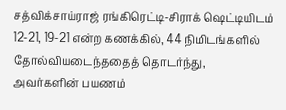சத்விக்சாய்ராஜ் ரங்கிரெட்டி-சிராக் ஷெட்டியிடம் 12-21, 19-21 என்ற கணக்கில், 44 நிமிடங்களில் தோல்வியடைந்ததைத் தொடர்ந்து, அவர்களின் பயணம்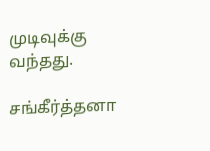முடிவுக்கு வந்தது.

சங்கீர்த்தனா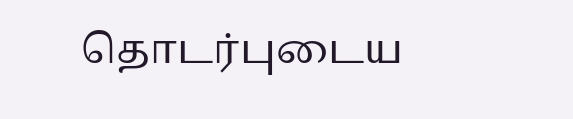தொடர்புடைய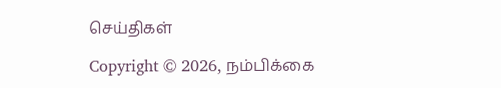செய்திகள்

Copyright © 2026, நம்பிக்கை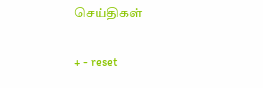செய்திகள்

+ - reset